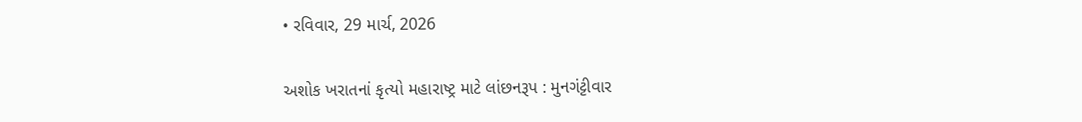• રવિવાર, 29 માર્ચ, 2026

અશોક ખરાતનાં કૃત્યો મહારાષ્ટ્ર માટે લાંછનરૂપ : મુનગંટ્ટીવાર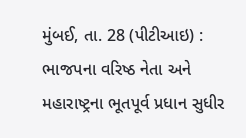મુંબઈ, તા. 28 (પીટીઆઇ) : ભાજપના વરિષ્ઠ નેતા અને મહારાષ્ટ્રના ભૂતપૂર્વ પ્રધાન સુધીર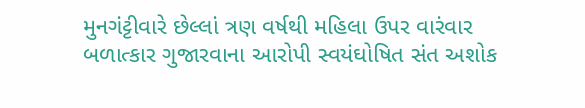મુનગંટ્ટીવારે છેલ્લાં ત્રણ વર્ષથી મહિલા ઉપર વારંવાર બળાત્કાર ગુજારવાના આરોપી સ્વયંઘોષિત સંત અશોક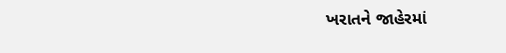ખરાતને જાહેરમાં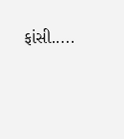ફાંસી.....